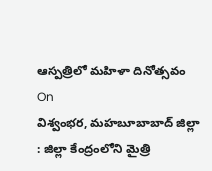ఆస్పత్రిలో మహిళా దినోత్సవం
On
విశ్వంభర, మహబూబాబాద్ జిల్లా : జిల్లా కేంద్రంలోని మైత్రి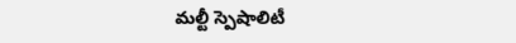మల్టీ స్పెషాలిటీ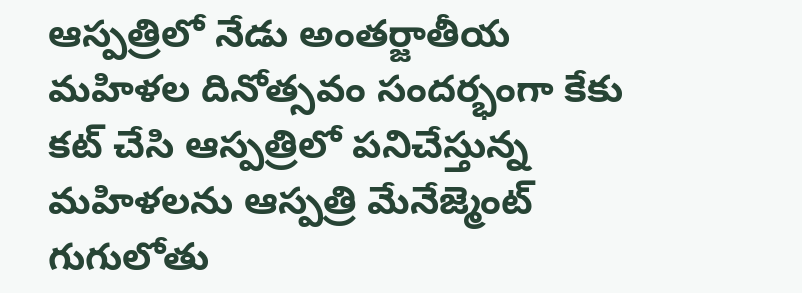ఆస్పత్రిలో నేడు అంతర్జాతీయ మహిళల దినోత్సవం సందర్భంగా కేకు కట్ చేసి ఆస్పత్రిలో పనిచేస్తున్న మహిళలను ఆస్పత్రి మేనేజ్మెంట్ గుగులోతు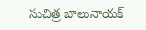సుచిత్ర బాలునాయక్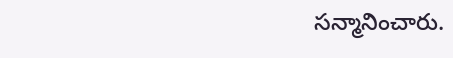సన్మానించారు.